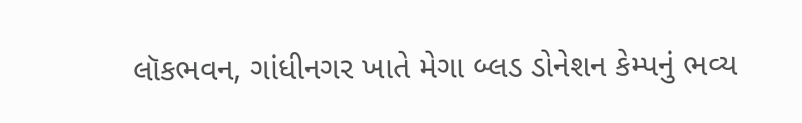લૉકભવન, ગાંધીનગર ખાતે મેગા બ્લડ ડોનેશન કેમ્પનું ભવ્ય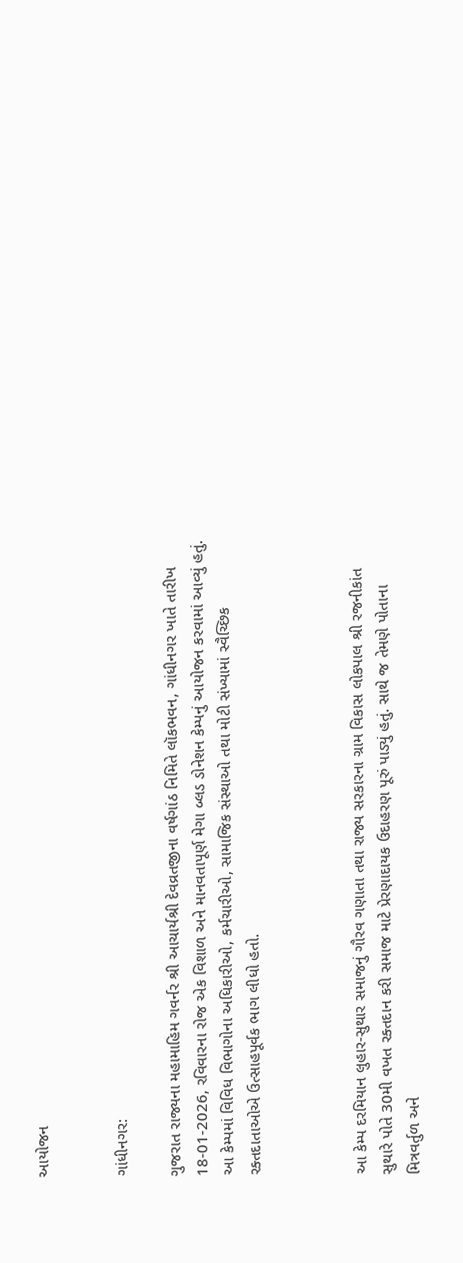આયોજન


ગાંધીનગર:

ગુજરાત રાજ્યના મહામાહિમ ગવર્નર શ્રી આચાર્યશ્રી દેવવ્રતજીના વર્ષગાંઠ નિમિતે લૉકભવન, ગાંધીનગર ખાતે તારીખ 18-01-2026, રવિવારના રોજ એક વિશાળ અને માનવતાપૂર્ણ મેગા બ્લડ ડોનેશન કેમ્પનું આયોજન કરવામાં આવ્યું હતું. આ કેમ્પમાં વિવિધ વિભાગોના અધિકારીઓ, કર્મચારીઓ, સામાજિક સંસ્થાઓ તથા મોટી સંખ્યામાં સ્વૈચ્છિક રક્તદાતાઓએ ઉત્સાહપૂર્વક ભાગ લીધો હતો.



આ કેમ્પ દરમિયાન લુહાર-સુથાર સમાજનું ગૌરવ ગણાતા તથા રાજ્ય સરકારના ગ્રામ વિકાસ લોકપાલ શ્રી રજનીકાંત સુથારે પોતે 30મી વખત રક્તદાન કરી સમાજ માટે પ્રેરણાદાયક ઉદાહરણ પૂરું પાડ્યું હતું. સાથે જ તેમણે પોતાના મિત્રવર્તુળ અને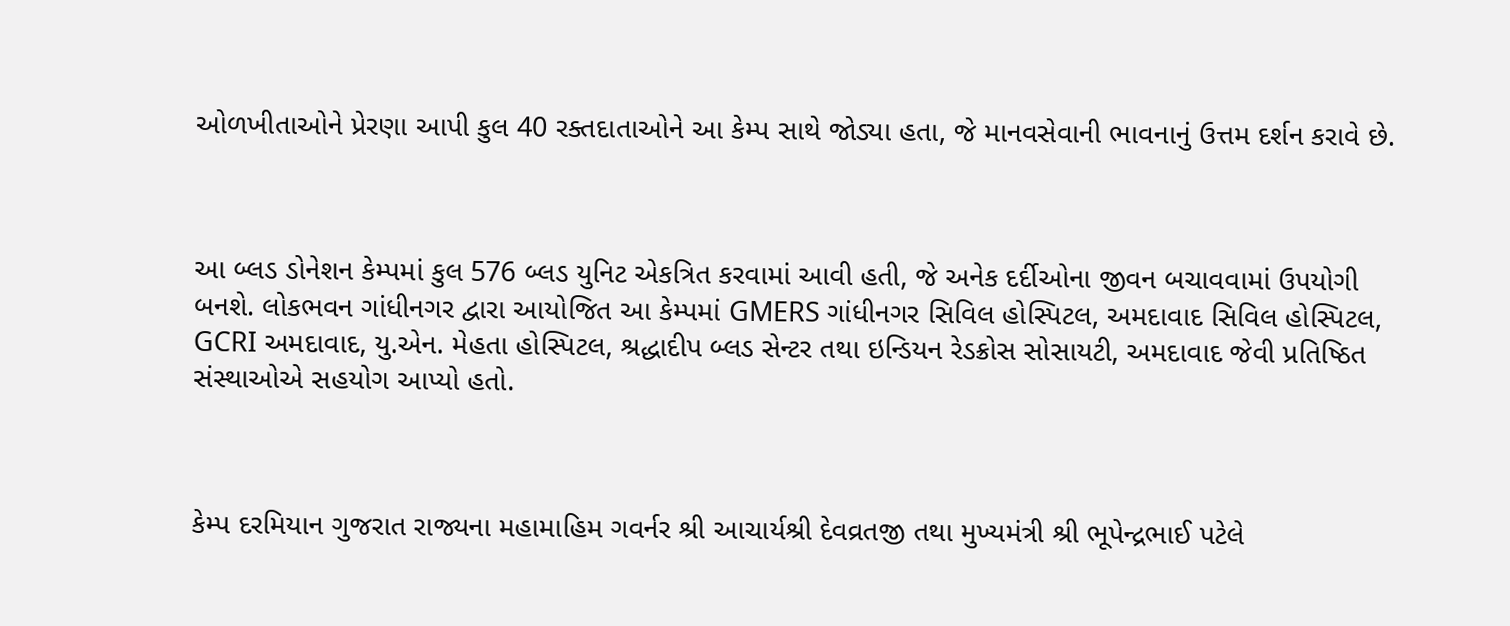ઓળખીતાઓને પ્રેરણા આપી કુલ 40 રક્તદાતાઓને આ કેમ્પ સાથે જોડ્યા હતા, જે માનવસેવાની ભાવનાનું ઉત્તમ દર્શન કરાવે છે.



આ બ્લડ ડોનેશન કેમ્પમાં કુલ 576 બ્લડ યુનિટ એકત્રિત કરવામાં આવી હતી, જે અનેક દર્દીઓના જીવન બચાવવામાં ઉપયોગી બનશે. લોકભવન ગાંધીનગર દ્વારા આયોજિત આ કેમ્પમાં GMERS ગાંધીનગર સિવિલ હોસ્પિટલ, અમદાવાદ સિવિલ હોસ્પિટલ, GCRI અમદાવાદ, યુ.એન. મેહતા હોસ્પિટલ, શ્રદ્ધાદીપ બ્લડ સેન્ટર તથા ઇન્ડિયન રેડક્રોસ સોસાયટી, અમદાવાદ જેવી પ્રતિષ્ઠિત સંસ્થાઓએ સહયોગ આપ્યો હતો.



કેમ્પ દરમિયાન ગુજરાત રાજ્યના મહામાહિમ ગવર્નર શ્રી આચાર્યશ્રી દેવવ્રતજી તથા મુખ્યમંત્રી શ્રી ભૂપેન્દ્રભાઈ પટેલે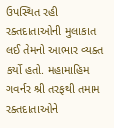ઉપસ્થિત રહી રક્તદાતાઓની મુલાકાત લઈ તેમનો આભાર વ્યક્ત કર્યો હતો. મહામાહિમ ગવર્નર શ્રી તરફથી તમામ રક્તદાતાઓને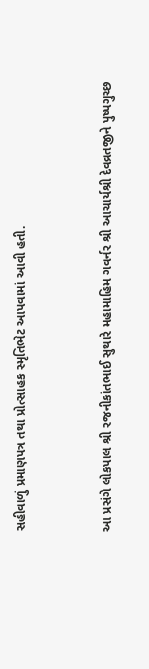સહીવાળું પ્રમાણપત્ર તથા પ્રોત્સાહક સ્મૃતિભેટ આપવામાં આવી હતી.


આ પ્રસંગે લોકપાલ શ્રી રજનીકાંતભાઈ સુથારે મહામાહિમ ગવર્નર શ્રી આચાર્યશ્રી દેવવ્રતજીને પુષ્પગુચ્છ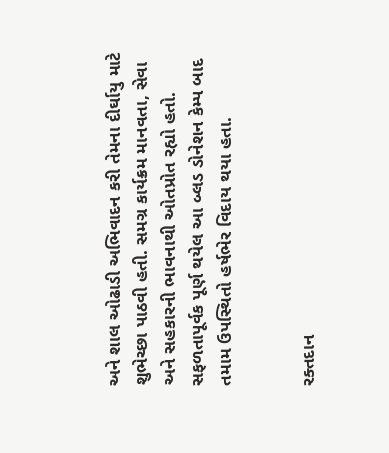અને શાલ ઓઢાડી અભિવાદન કરી તેમના દીર્ઘાયુ માટે શુભેચ્છા પાઠવી હતી. સમગ્ર કાર્યક્રમ માનવતા, સેવા અને સહકારની ભાવનાથી ઓતપ્રોત રહ્યો હતો. સફળતાપૂર્વક પૂર્ણ થયેલ આ બ્લડ ડોનેશન કેમ્પ બાદ તમામ ઉપસ્થિતો હર્ષભેર વિદાય થયા હતા.


રક્તદાન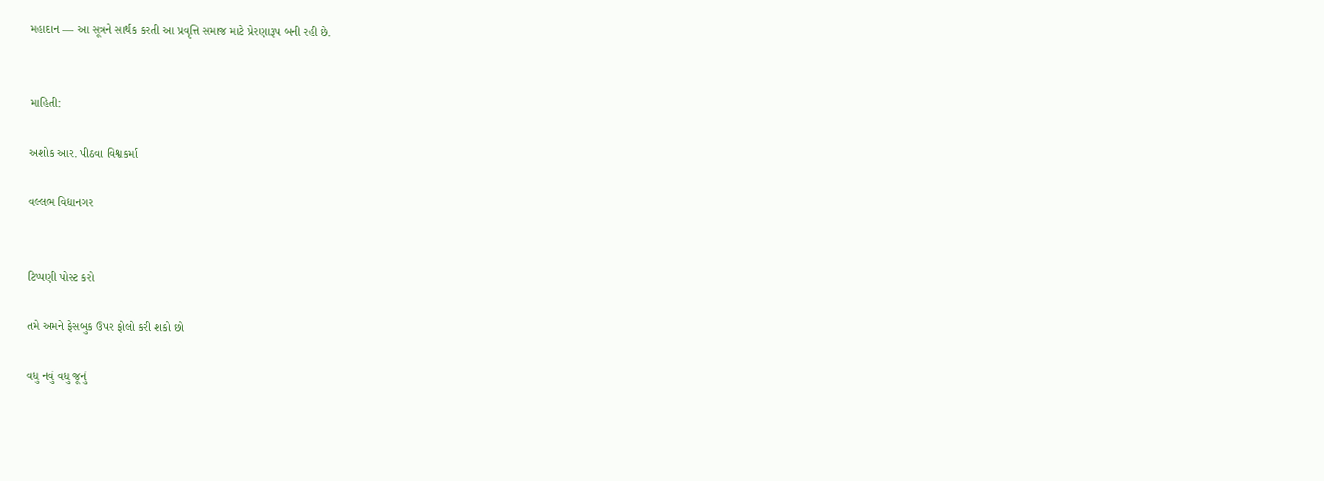મહાદાન — આ સૂત્રને સાર્થક કરતી આ પ્રવૃત્તિ સમાજ માટે પ્રેરણારૂપ બની રહી છે.


માહિતી:

અશોક આર. પીઠવા વિશ્વકર્મા

વલ્લભ વિદ્યાનગર


ટિપ્પણી પોસ્ટ કરો

તમે અમને ફેસબુક ઉપર ફોલો કરી શકો છો

વધુ નવું વધુ જૂનું